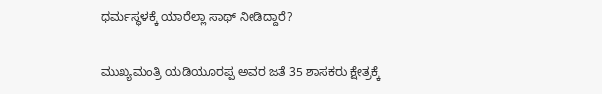ಧರ್ಮಸ್ಥಳಕ್ಕೆ ಯಾರೆಲ್ಲಾ ಸಾಥ್ ನೀಡಿದ್ದಾರೆ?

ಮುಖ್ಯಮಂತ್ರಿ ಯಡಿಯೂರಪ್ಪ ಅವರ ಜತೆ 35 ಶಾಸಕರು ಕ್ಷೇತ್ರಕ್ಕೆ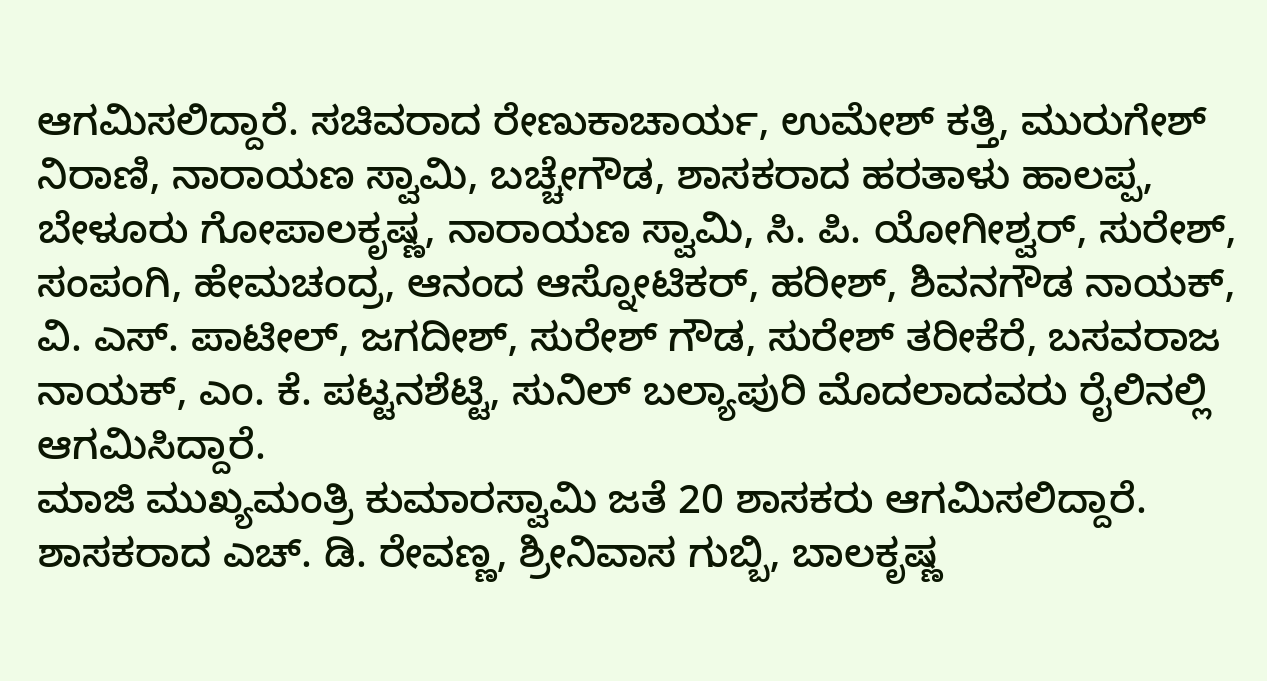ಆಗಮಿಸಲಿದ್ದಾರೆ. ಸಚಿವರಾದ ರೇಣುಕಾಚಾರ್ಯ, ಉಮೇಶ್ ಕತ್ತಿ, ಮುರುಗೇಶ್ ನಿರಾಣಿ, ನಾರಾಯಣ ಸ್ವಾಮಿ, ಬಚ್ಚೇಗೌಡ, ಶಾಸಕರಾದ ಹರತಾಳು ಹಾಲಪ್ಪ, ಬೇಳೂರು ಗೋಪಾಲಕೃಷ್ಣ, ನಾರಾಯಣ ಸ್ವಾಮಿ, ಸಿ. ಪಿ. ಯೋಗೀಶ್ವರ್, ಸುರೇಶ್, ಸಂಪಂಗಿ, ಹೇಮಚಂದ್ರ, ಆನಂದ ಆಸ್ನೋಟಿಕರ್, ಹರೀಶ್, ಶಿವನಗೌಡ ನಾಯಕ್, ವಿ. ಎಸ್. ಪಾಟೀಲ್, ಜಗದೀಶ್, ಸುರೇಶ್ ಗೌಡ, ಸುರೇಶ್ ತರೀಕೆರೆ, ಬಸವರಾಜ ನಾಯಕ್, ಎಂ. ಕೆ. ಪಟ್ಟನಶೆಟ್ಟಿ, ಸುನಿಲ್ ಬಲ್ಯಾಪುರಿ ಮೊದಲಾದವರು ರೈಲಿನಲ್ಲಿ ಆಗಮಿಸಿದ್ದಾರೆ.
ಮಾಜಿ ಮುಖ್ಯಮಂತ್ರಿ ಕುಮಾರಸ್ವಾಮಿ ಜತೆ 20 ಶಾಸಕರು ಆಗಮಿಸಲಿದ್ದಾರೆ.
ಶಾಸಕರಾದ ಎಚ್. ಡಿ. ರೇವಣ್ಣ, ಶ್ರೀನಿವಾಸ ಗುಬ್ಬಿ, ಬಾಲಕೃಷ್ಣ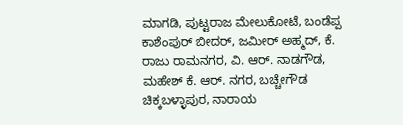ಮಾಗಡಿ, ಪುಟ್ಟರಾಜ ಮೇಲುಕೋಟೆ, ಬಂಡೆಪ್ಪ ಕಾಶೆಂಪುರ್ ಬೀದರ್, ಜಮೀರ್ ಅಹ್ಮದ್, ಕೆ. ರಾಜು ರಾಮನಗರ, ವಿ. ಆರ್. ನಾಡಗೌಡ, ಮಹೇಶ್ ಕೆ. ಆರ್. ನಗರ, ಬಚ್ಚೇಗೌಡ ಚಿಕ್ಕಬಳ್ಳಾಪುರ, ನಾರಾಯ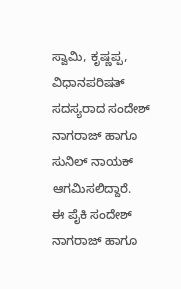ಸ್ವಾಮಿ, ಕೃಷ್ಣಪ್ಪ, ವಿಧಾನಪರಿಷತ್ ಸದಸ್ಯರಾದ ಸಂದೇಶ್ ನಾಗರಾಜ್ ಹಾಗೂ ಸುನಿಲ್ ನಾಯಕ್ ಆಗಮಿಸಲಿದ್ದಾರೆ.
ಈ ಪೈಕಿ ಸಂದೇಶ್ ನಾಗರಾಜ್ ಹಾಗೂ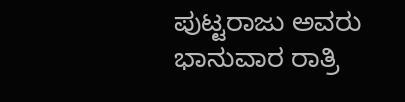ಪುಟ್ಟರಾಜು ಅವರು ಭಾನುವಾರ ರಾತ್ರಿ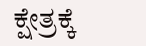ಕ್ಷೇತ್ರಕ್ಕೆ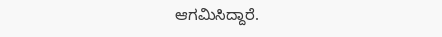ಆಗಮಿಸಿದ್ದಾರೆ.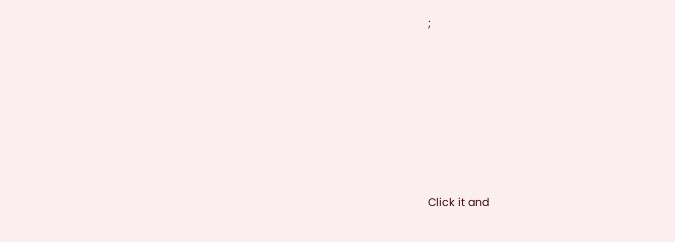;










Click it and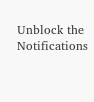Unblock the Notifications